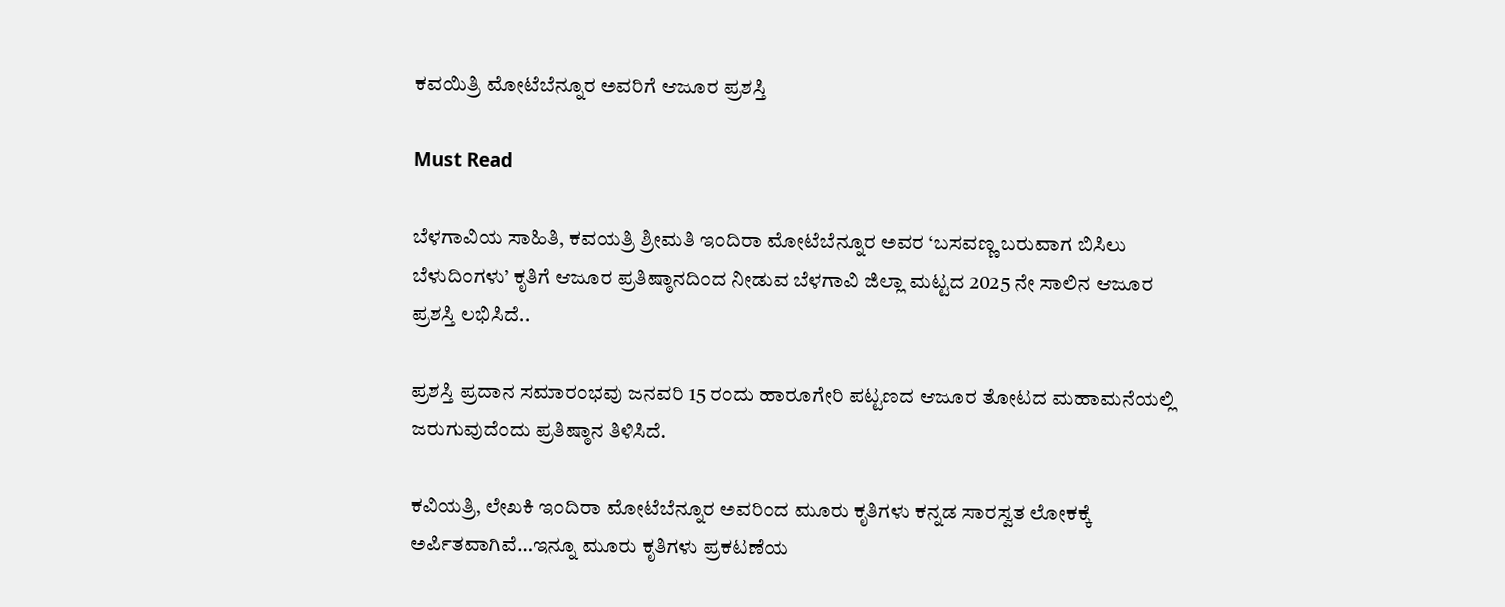ಕವಯಿತ್ರಿ ಮೋಟೆಬೆನ್ನೂರ ಅವರಿಗೆ ಆಜೂರ ಪ್ರಶಸ್ತಿ

Must Read

ಬೆಳಗಾವಿಯ ಸಾಹಿತಿ, ಕವಯತ್ರಿ ಶ್ರೀಮತಿ ಇಂದಿರಾ ಮೋಟೆಬೆನ್ನೂರ ಅವರ ‘ಬಸವಣ್ಣ ಬರುವಾಗ ಬಿಸಿಲು ಬೆಳುದಿಂಗಳು’ ಕೃತಿಗೆ ಆಜೂರ ಪ್ರತಿಷ್ಠಾನದಿಂದ ನೀಡುವ ಬೆಳಗಾವಿ ಜಿಲ್ಲಾ ಮಟ್ಟದ 2025 ನೇ ಸಾಲಿನ ಆಜೂರ ಪ್ರಶಸ್ತಿ ಲಭಿಸಿದೆ..

ಪ್ರಶಸ್ತಿ ಪ್ರದಾನ ಸಮಾರಂಭವು ಜನವರಿ 15 ರಂದು ಹಾರೂಗೇರಿ ಪಟ್ಟಣದ ಆಜೂರ ತೋಟದ ಮಹಾಮನೆಯಲ್ಲಿ ಜರುಗುವುದೆಂದು ಪ್ರತಿಷ್ಠಾನ ತಿಳಿಸಿದೆ.

ಕವಿಯತ್ರಿ, ಲೇಖಕಿ ಇಂದಿರಾ ಮೋಟೆಬೆನ್ನೂರ ಅವರಿಂದ ಮೂರು ಕೃತಿಗಳು ಕನ್ನಡ ಸಾರಸ್ವತ ಲೋಕಕ್ಕೆ ಅರ್ಪಿತವಾಗಿವೆ…ಇನ್ನೂ ಮೂರು ಕೃತಿಗಳು ಪ್ರಕಟಣೆಯ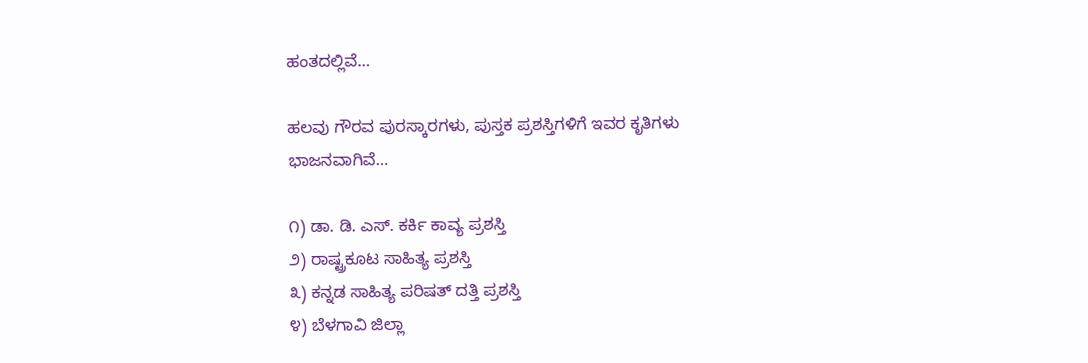ಹಂತದಲ್ಲಿವೆ…

ಹಲವು ಗೌರವ ಪುರಸ್ಕಾರಗಳು, ಪುಸ್ತಕ ಪ್ರಶಸ್ತಿಗಳಿಗೆ ಇವರ ಕೃತಿಗಳು ಭಾಜನವಾಗಿವೆ…

೧) ಡಾ. ಡಿ. ಎಸ್. ಕರ್ಕಿ ಕಾವ್ಯ ಪ್ರಶಸ್ತಿ
೨) ರಾಷ್ಟ್ರಕೂಟ ಸಾಹಿತ್ಯ ಪ್ರಶಸ್ತಿ
೩) ಕನ್ನಡ ಸಾಹಿತ್ಯ ಪರಿಷತ್ ದತ್ತಿ ಪ್ರಶಸ್ತಿ
೪) ಬೆಳಗಾವಿ ಜಿಲ್ಲಾ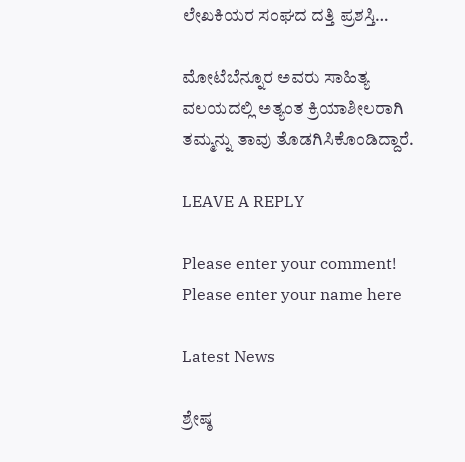ಲೇಖಕಿಯರ ಸಂಘದ ದತ್ತಿ ಪ್ರಶಸ್ತಿ…

ಮೋಟೆಬೆನ್ನೂರ ಅವರು ಸಾಹಿತ್ಯ ವಲಯದಲ್ಲಿ ಅತ್ಯಂತ ಕ್ರಿಯಾಶೀಲರಾಗಿ ತಮ್ಮನ್ನು ತಾವು ತೊಡಗಿಸಿಕೊಂಡಿದ್ದಾರೆ.

LEAVE A REPLY

Please enter your comment!
Please enter your name here

Latest News

ಶ್ರೇಷ್ಠ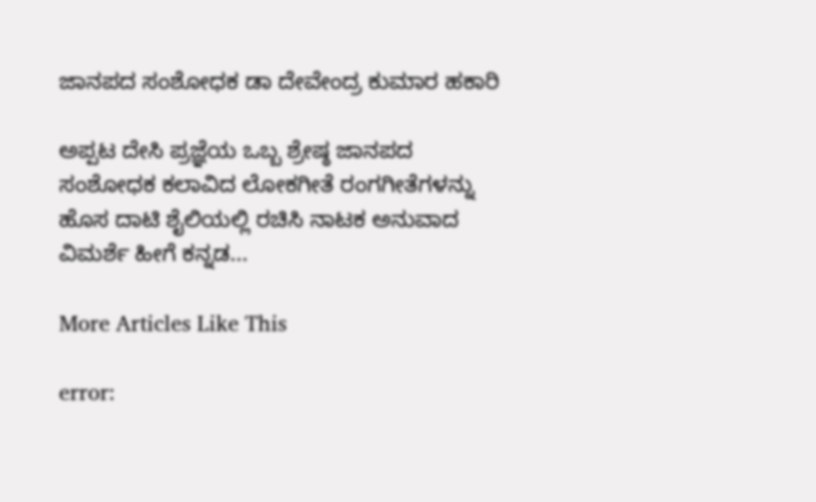ಜಾನಪದ ಸಂಶೋಧಕ ಡಾ ದೇವೇಂದ್ರ ಕುಮಾರ ಹಕಾರಿ

ಅಪ್ಪಟ ದೇಸಿ ಪ್ರಜ್ಞೆಯ ಒಬ್ಬ ಶ್ರೇಷ್ಠ ಜಾನಪದ ಸಂಶೋಧಕ ಕಲಾವಿದ ಲೋಕಗೀತೆ ರಂಗಗೀತೆಗಳನ್ನು ಹೊಸ ದಾಟಿ ಶೈಲಿಯಲ್ಲಿ ರಚಿಸಿ ನಾಟಕ ಅನುವಾದ ವಿಮರ್ಶೆ ಹೀಗೆ ಕನ್ನಡ...

More Articles Like This

error: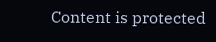Content is protected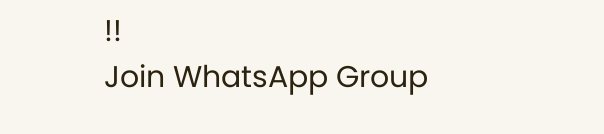!!
Join WhatsApp Group